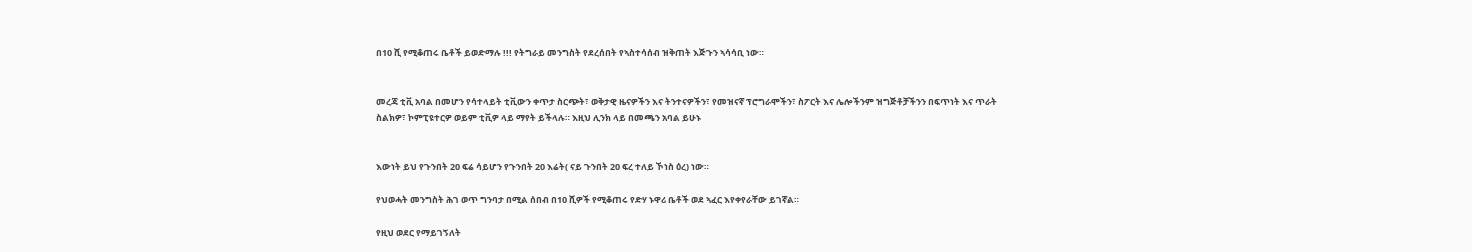በ10 ሺ የሚቆጠሩ ቤቶች ይወድማሉ !!! የትግራይ መንግስት የደረሰበት የኣስተሳሰብ ዝቅጠት እጅጉን ኣሳሳቢ ነው።


መረጃ ቲቪ አባል በመሆን የሳተላይት ቲቪውን ቀጥታ ስርጭት፣ ወቅታዊ ዜናዎችን እና ትንተናዎችን፣ የመዝናኛ ፕሮግራሞችን፣ ስፖርት እና ሌሎችንም ዝግጅቶቻችንን በፍጥነት እና ጥራት ስልክዎ፣ ኮምፒዩተርዎ ወይም ቲቪዎ ላይ ማየት ይችላሉ። እዚህ ሊንክ ላይ በመጫን አባል ይሁኑ


እውነት ይህ የጉንበት 20 ፍሬ ሳይሆን የጉንበት 20 እሬት( ናይ ጉንበት 20 ፍረ ተለይ ኾነስ ዕረ) ነው።

የህወሓት መንግስት ሕገ ወጥ ግንባታ በሚል ሰበብ በ10 ሺዎች የሚቆጠሩ የድሃ ኑዋሪ ቤቶች ወደ ኣፈር እየቀየራቸው ይገኛል።

የዚህ ወደር የማይገኝለት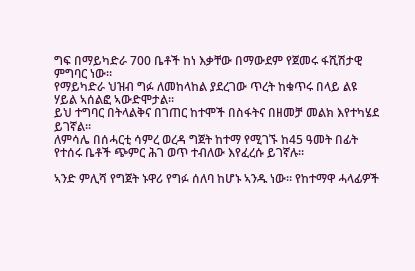ግፍ በማይካድራ 700 ቤቶች ከነ እቃቸው በማውደም የጀመሩ ፋሺሽታዊ ምግባር ነው።
የማይካድራ ህዝብ ግፉ ለመከላከል ያደረገው ጥረት ከቁጥሩ በላይ ልዩ ሃይል ኣሰልፎ ኣውድሞታል።
ይህ ተግባር በትላልቅና በገጠር ከተሞች በስፋትና በዘመቻ መልክ እየተካሄደ ይገኛል።
ለምሳሌ በሰሓርቲ ሳምረ ወረዳ ግጀት ከተማ የሚገኙ ከ45 ዓመት በፊት የተሰሩ ቤቶች ጭምር ሕገ ወጥ ተብለው እየፈረሱ ይገኛሉ።

ኣንድ ምሊሻ የግጀት ኑዋሪ የግፉ ሰለባ ከሆኑ ኣንዱ ነው። የከተማዋ ሓላፊዎች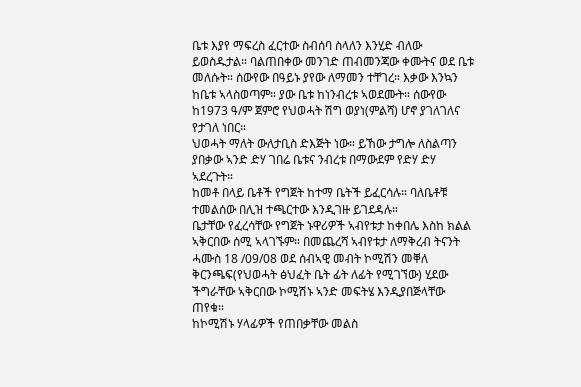ቤቱ እያየ ማፍረስ ፈርተው ስብሰባ ስላለን እንሂድ ብለው ይወስዱታል። ባልጠበቀው መንገድ ጠብመንጃው ቀሙትና ወደ ቤቱ መለሱት። ሰውየው በዓይኑ ያየው ለማመን ተቸገረ። እቃው እንኳን ከቤቱ ኣላስወጣም። ያው ቤቱ ከነንብረቱ ኣወደሙት። ሰውየው ከ1973 ዓ/ም ጀምሮ የህወሓት ሽግ ወያነ(ምልሻ) ሆኖ ያገለገለና የታገለ ነበር።
ህወሓት ማለት ውለታቢስ ድእጅት ነው። ይኸው ታግሎ ለስልጣን ያበቃው ኣንድ ድሃ ገበሬ ቤቱና ንብረቱ በማውደም የድሃ ድሃ ኣደረጉት።
ከመቶ በላይ ቤቶች የግጀት ከተማ ቤትች ይፈርሳሉ። ባለቤቶቹ ተመልሰው በሊዝ ተጫርተው እንዲገዙ ይገደዳሉ።
ቤታቸው የፈረሳቸው የግጀት ኑዋሪዎች ኣብየቱታ ከቀበሌ እስከ ክልል ኣቅርበው ሰሚ ኣላገኙም። በመጨረሻ ኣብየቱታ ለማቅረብ ትናንት ሓሙስ 18 /09/08 ወደ ሰብኣዊ መብት ኮሚሽን መቐለ ቅርንጫፍ(የህወሓት ፅህፈት ቤት ፊት ለፊት የሚገኘው) ሂደው ችግራቸው ኣቅርበው ኮሚሽኑ ኣንድ መፍትሄ እንዲያበጅላቸው ጠየቁ።
ከኮሚሽኑ ሃላፊዎች የጠበቃቸው መልስ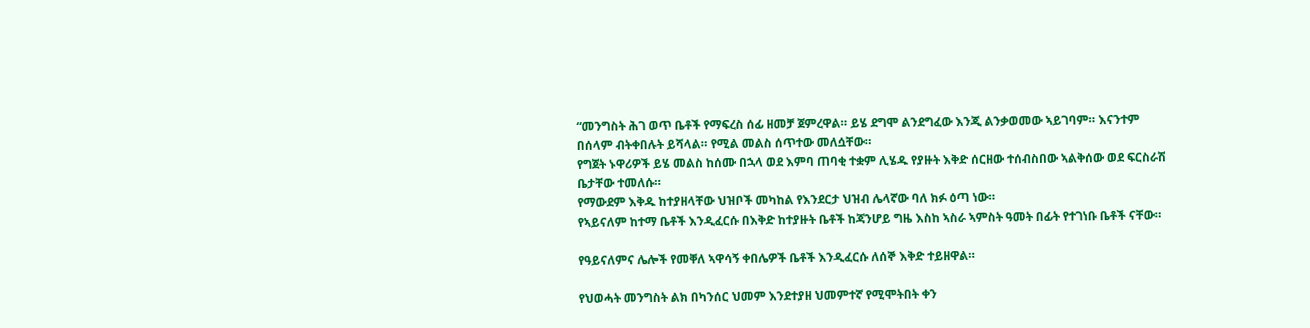“መንግስት ሕገ ወጥ ቤቶች የማፍረስ ሰፊ ዘመቻ ጀምረዋል። ይሄ ደግሞ ልንደግፈው እንጂ ልንቃወመው ኣይገባም። እናንተም በሰላም ብትቀበሉት ይሻላል። የሚል መልስ ሰጥተው መለሷቸው።
የግጀት ኑዋሪዎች ይሄ መልስ ከሰሙ በኋላ ወደ እምባ ጠባቂ ተቋም ሊሄዱ የያዙት እቅድ ሰርዘው ተሰብስበው ኣልቅሰው ወደ ፍርስራሽ ቤታቸው ተመለሱ።
የማውደም እቅዱ ከተያዘላቸው ህዝቦች መካከል የእንደርታ ህዝብ ሌላኛው ባለ ክፉ ዕጣ ነው።
የኣይናለም ከተማ ቤቶች እንዲፈርሱ በእቅድ ከተያዙት ቤቶች ከጃንሆይ ግዜ እስከ ኣስራ ኣምስት ዓመት በፊት የተገነቡ ቤቶች ናቸው።

የዓይናለምና ሌሎች የመቐለ ኣዋሳኝ ቀበሌዎች ቤቶች እንዲፈርሱ ለሰኞ እቅድ ተይዘዋል።

የህወሓት መንግስት ልክ በካንሰር ህመም እንደተያዘ ህመምተኛ የሚሞትበት ቀን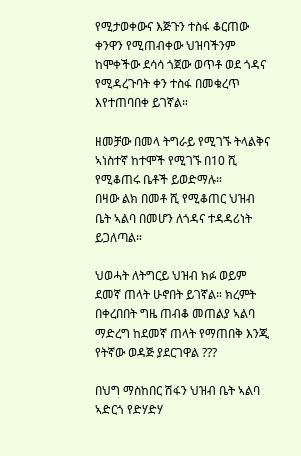የሚታወቀውና እጅጉን ተስፋ ቆርጠው ቀንዋን የሚጠብቀው ህዝባችንም ከሞቀችው ደሳሳ ጎጀው ወጥቶ ወደ ጎዳና የሚዳረጉባት ቀን ተስፋ በመቁረጥ እየተጠባበቀ ይገኛል።

ዘመቻው በመላ ትግራይ የሚገኙ ትላልቅና ኣነስተኛ ከተሞች የሚገኙ በ10 ሺ የሚቆጠሩ ቤቶች ይወድማሉ።
በዛው ልክ በመቶ ሺ የሚቆጠር ህዝብ ቤት ኣልባ በመሆን ለጎዳና ተዳዳሪነት ይጋለጣል።

ህወሓት ለትግርይ ህዝብ ክፉ ወይም ደመኛ ጠላት ሁኖበት ይገኛል። ክረምት በቀረበበት ግዜ ጠብቆ መጠልያ ኣልባ ማድረግ ከደመኛ ጠላት የማጠበቅ እንጂ የትኛው ወዳጅ ያደርገዋል ???

በህግ ማስከበር ሽፋን ህዝብ ቤት ኣልባ ኣድርጎ የድሃድሃ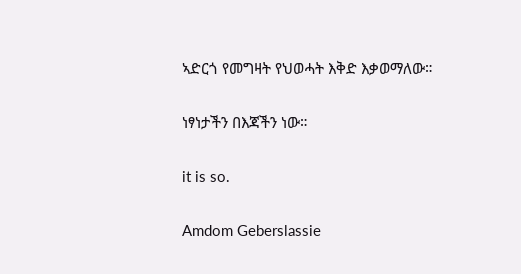ኣድርጎ የመግዛት የህወሓት እቅድ እቃወማለው።

ነፃነታችን በእጃችን ነው።

it is so.

Amdom Geberslassie